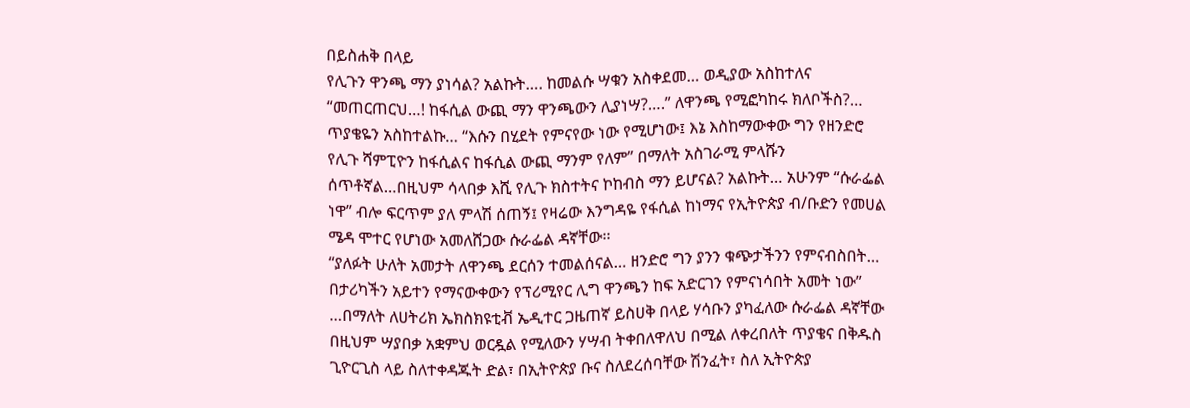በይስሐቅ በላይ
የሊጉን ዋንጫ ማን ያነሳል? አልኩት…. ከመልሱ ሣቁን አስቀደመ… ወዲያው አስከተለና “መጠርጠርህ…! ከፋሲል ውጪ ማን ዋንጫውን ሊያነሣ?….” ለዋንጫ የሚፎካከሩ ክለቦችስ?… ጥያቄዬን አስከተልኩ… “እሱን በሂደት የምናየው ነው የሚሆነው፤ እኔ እስከማውቀው ግን የዘንድሮ የሊጉ ሻምፒዮን ከፋሲልና ከፋሲል ውጪ ማንም የለም” በማለት አስገራሚ ምላሹን ሰጥቶኛል…በዚህም ሳላበቃ እሺ የሊጉ ክስተትና ኮከብስ ማን ይሆናል? አልኩት… አሁንም “ሱራፌል ነዋ” ብሎ ፍርጥም ያለ ምላሽ ሰጠኝ፤ የዛሬው እንግዳዬ የፋሲል ከነማና የኢትዮጵያ ብ/ቡድን የመሀል ሜዳ ሞተር የሆነው አመለሸጋው ሱራፌል ዳኛቸው፡፡
“ያለፉት ሁለት አመታት ለዋንጫ ደርሰን ተመልሰናል… ዘንድሮ ግን ያንን ቁጭታችንን የምናብስበት… በታሪካችን አይተን የማናውቀውን የፕሪሚየር ሊግ ዋንጫን ከፍ አድርገን የምናነሳበት አመት ነው” …በማለት ለሀትሪክ ኤክስክዩቲቭ ኤዲተር ጋዜጠኛ ይስሀቅ በላይ ሃሳቡን ያካፈለው ሱራፌል ዳኛቸው በዚህም ሣያበቃ አቋምህ ወርዷል የሚለውን ሃሣብ ትቀበለዋለህ በሚል ለቀረበለት ጥያቄና በቅዱስ ጊዮርጊስ ላይ ስለተቀዳጁት ድል፣ በኢትዮጵያ ቡና ስለደረሰባቸው ሽንፈት፣ ስለ ኢትዮጵያ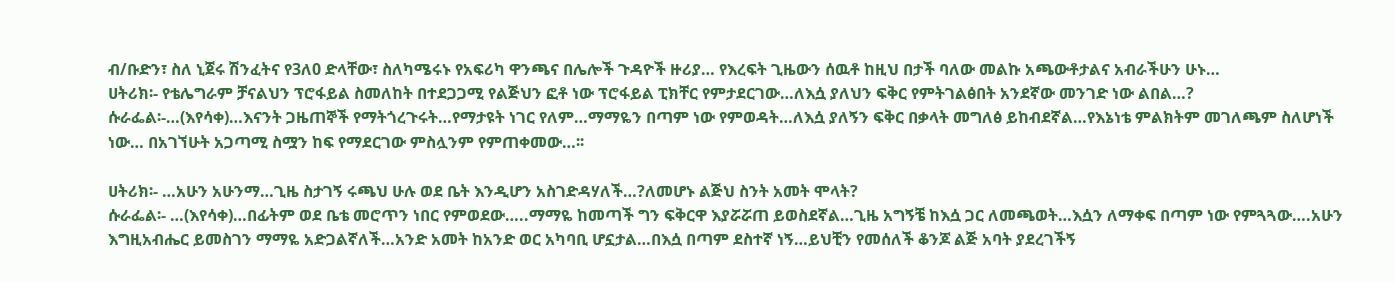ብ/ቡድን፣ ስለ ኒጀሩ ሽንፈትና የ3ለ0 ድላቸው፣ ስለካሜሩኑ የአፍሪካ ዋንጫና በሌሎች ጉዳዮች ዙሪያ… የእረፍት ጊዜውን ሰዉቶ ከዚህ በታች ባለው መልኩ አጫውቶታልና አብራችሁን ሁኑ…
ሀትሪክ፡- የቴሌግራም ቻናልህን ፕሮፋይል ስመለከት በተደጋጋሚ የልጅህን ፎቶ ነው ፕሮፋይል ፒክቸር የምታደርገው…ለእሷ ያለህን ፍቅር የምትገልፅበት አንደኛው መንገድ ነው ልበል…?
ሱራፌል፡-…(እየሳቀ)…እናንት ጋዜጠኞች የማትጎረጉሩት…የማታዩት ነገር የለም…ማማዬን በጣም ነው የምወዳት…ለእሷ ያለኝን ፍቅር በቃላት መግለፅ ይከብደኛል…የእኔነቴ ምልክትም መገለጫም ስለሆነች ነው… በአገኘሁት አጋጣሚ ስሟን ከፍ የማደርገው ምስሏንም የምጠቀመው…፡፡

ሀትሪክ፡- …አሁን አሁንማ…ጊዜ ስታገኝ ሩጫህ ሁሉ ወደ ቤት እንዲሆን አስገድዳሃለች…?ለመሆኑ ልጅህ ስንት አመት ሞላት?
ሱራፌል፡- …(እየሳቀ)…በፊትም ወደ ቤቴ መሮጥን ነበር የምወደው…..ማማዬ ከመጣች ግን ፍቅርዋ እያሯሯጠ ይወስደኛል…ጊዜ አግኝቼ ከእሷ ጋር ለመጫወት…እሷን ለማቀፍ በጣም ነው የምጓጓው….አሁን እግዚአብሔር ይመስገን ማማዬ አድጋልኛለች…አንድ አመት ከአንድ ወር አካባቢ ሆኗታል…በእሷ በጣም ደስተኛ ነኝ…ይህቺን የመሰለች ቆንጆ ልጅ አባት ያደረገችኝ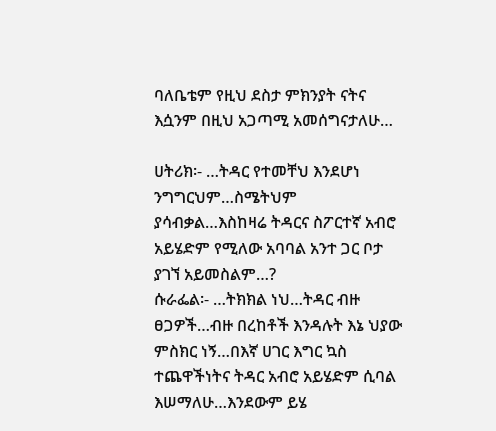ባለቤቴም የዚህ ደስታ ምክንያት ናትና እሷንም በዚህ አጋጣሚ አመሰግናታለሁ…

ሀትሪክ፡- …ትዳር የተመቸህ እንደሆነ ንግግርህም…ስሜትህም ያሳብቃል…እስከዛሬ ትዳርና ስፖርተኛ አብሮ አይሄድም የሚለው አባባል አንተ ጋር ቦታ ያገኘ አይመስልም…?
ሱራፌል፡- …ትክክል ነህ…ትዳር ብዙ ፀጋዎች…ብዙ በረከቶች እንዳሉት እኔ ህያው ምስክር ነኝ…በእኛ ሀገር እግር ኳስ ተጨዋችነትና ትዳር አብሮ አይሄድም ሲባል እሠማለሁ…እንደውም ይሄ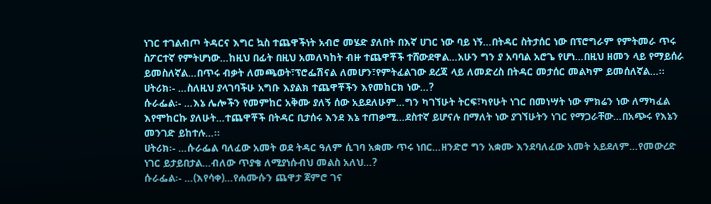ነገር ተገልብጦ ትዳርና እግር ኳስ ተጨዋችነት አብሮ መሄድ ያለበት በእኛ ሀገር ነው ባይ ነኝ…በትዳር ስትታሰር ነው በፕሮግራም የምትመራ ጥሩ ስፖርተኛ የምትሆነው…ከዚህ በፊት በዚህ አመለካከት ብዙ ተጨዋቾች ተሸውደዋል…አሁን ግን ያ አባባል አሮጌ የሆነ…በዚህ ዘመን ላይ የማይሰራ ይመስለኛል…በጥሩ ብቃት ለመጫወት፣ፕሮፌሽናል ለመሆን፣የምትፈልገው ደረጃ ላይ ለመድረስ በትዳር መታሰር መልካም ይመሰለኛል…፡፡
ሀትሪክ፡- …ስለዚህ ያላገባችሁ አግቡ እያልክ ተጨዋቾችን እየመከርክ ነው…?
ሱራፌል፡- …እኔ ሌሎችን የመምከር አቅሙ ያለኝ ሰው አይደለሁም…ግን ካገኘሁት ትርፍ፣ካየሁት ነገር በመነሣት ነው ምክሬን ነው ለማካፈል እየሞከርኩ ያለሁት…ተጨዋቾች በትዳር ቢታሰሩ እንደ እኔ ተጠቃሚ…ደስተኛ ይሆናሉ በማለት ነው ያገኘሁትን ነገር የማጋራቸው…በአጭሩ የእኔን መንገድ ይከተሉ…፡፡
ሀትሪክ፡- …ሱራፌል ባለፈው አመት ወደ ትዳር ዓለም ሲገባ አቋሙ ጥሩ ነበር…ዘንድሮ ግን አቋሙ እንደባለፈው አመት አይደለም…የመውረድ ነገር ይታይበታል…ብለው ጥያቄ ለሚያነሱብህ መልስ አለህ…?
ሱራፌል፡- …(እየሳቀ)…የሐሙሱን ጨዋታ ጀምሮ ገና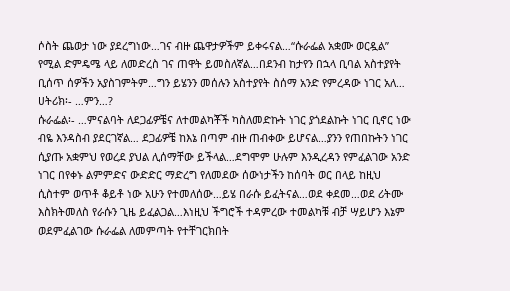ሶስት ጨወታ ነው ያደረግነው…ገና ብዙ ጨዋታዎችም ይቀሩናል…“ሱራፌል አቋሙ ወርዷል” የሚል ድምዴሜ ላይ ለመድረስ ገና ጠዋት ይመስለኛል…በደንብ ከታየን በኋላ ቢባል አስተያየት ቢሰጥ ሰዎችን አያስገምትም…ግን ይሄንን መሰሉን አስተያየት ስሰማ አንድ የምረዳው ነገር አለ…
ሀትሪክ፡- …ምን…?
ሱራፌል፡- …ምናልባት ለደጋፊዎቼና ለተመልካቾች ካስለመድኩት ነገር ያጎደልኩት ነገር ቢኖር ነው ብዬ እንዳስብ ያደርገኛል… ደጋፊዎቼ ከእኔ በጣም ብዙ ጠብቀው ይሆናል…ያንን የጠበኩትን ነገር ሲያጡ አቋምህ የወረደ ያህል ሊሰማቸው ይችላል…ደግሞም ሁሉም እንዲረዳን የምፈልገው አንድ ነገር በየቀኑ ልምምድና ውድድር ማድረግ የለመደው ሰውነታችን ከሰባት ወር በላይ ከዚህ ሲስተም ወጥቶ ቆይቶ ነው አሁን የተመለሰው…ይሄ በራሱ ይፈትናል…ወደ ቀደመ…ወደ ሪትሙ እስክትመለስ የራሱን ጊዜ ይፈልጋል…እነዚህ ችግሮች ተዳምረው ተመልካቹ ብቻ ሣይሆን እኔም ወደምፈልገው ሱራፌል ለመምጣት የተቸገርክበት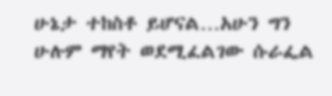ሁኔታ ተከስቶ ይሆናል…አሁን ግን ሁሉም ማየት ወደሚፈልገው ሱራፌል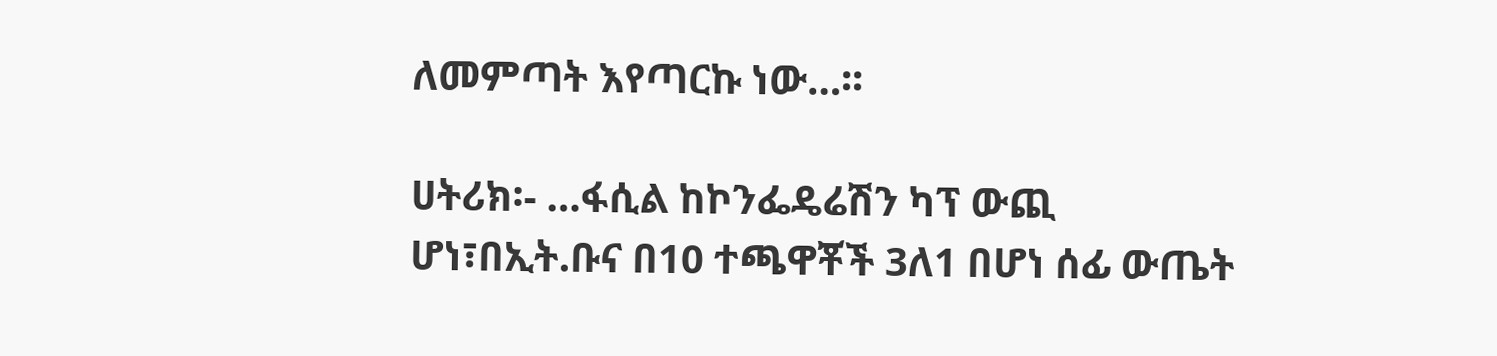ለመምጣት እየጣርኩ ነው…፡፡

ሀትሪክ፡- …ፋሲል ከኮንፌዴሬሽን ካፕ ውጪ ሆነ፣በኢት.ቡና በ10 ተጫዋቾች 3ለ1 በሆነ ሰፊ ውጤት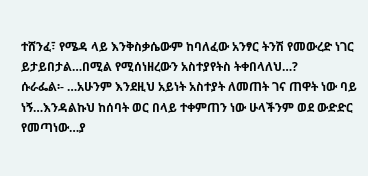ተሸንፈ፣ የሜዳ ላይ እንቅስቃሴውም ከባለፈው አንፃር ትንሽ የመውረድ ነገር ይታይበታል…በሚል የሚሰነዘረውን አስተያየትስ ትቀበላለህ…?
ሱራፌል፡- …አሁንም እንደዚህ አይነት አስተያት ለመጠት ገና ጠዋት ነው ባይ ነኝ…እንዳልኩህ ከሰባት ወር በላይ ተቀምጠን ነው ሁላችንም ወደ ውድድር የመጣነው…ያ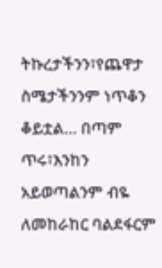ትኩረታችንን፣የጨዋታ ስሜታችንንም ነጥቆን ቆይቷል… በጣም ጥሩ፣እንከን አይወጣልንም ብዬ ለመከራከር ባልደፋርም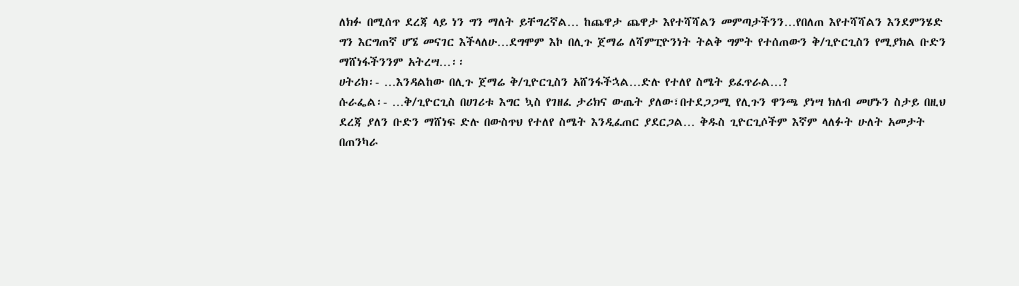ለክፉ በሚሰጥ ደረጃ ላይ ነን ግን ማለት ይቸግረኛል… ከጨዋታ ጨዋታ እየተሻሻልን መምጣታችንን…የበለጠ እየተሻሻልን እንደምንሄድ ግን እርግጠኛ ሆኜ መናገር እችላለሁ…ደግሞም እኮ በሊጉ ጀማሬ ለሻምፒዮንነት ትልቅ ግምት የተሰጠውን ቅ/ጊዮርጊስን የሚያክል ቡድን ማሸነፋችንንም አትረሣ…፡፡
ሀትሪክ፡- …እንዳልከው በሊጉ ጀማሬ ቅ/ጊዮርጊስን አሸንፋችኋል…ድሉ የተለየ ስሜት ይፈጥራል…?
ሱራፌል፡- …ቅ/ጊዮርጊስ በሀገሪቱ እግር ኳስ የገዘፈ ታሪክና ውጤት ያለው፣በተደጋጋሚ የሊጉን ዋንጫ ያነሣ ክለብ መሆኑን ስታይ በዚህ ደረጃ ያለን ቡድን ማሸነፍ ድሉ በውስጥህ የተለየ ስሜት እንዲፈጠር ያደርጋል… ቅዱስ ጊዮርጊሶችም እኛም ላለፉት ሁለት አመታት በጠንካራ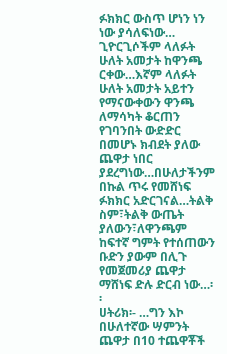ፉክክር ውስጥ ሆነን ነን ነው ያሳለፍነው… ጊዮርጊሶችም ላለፉት ሁለት አመታት ከዋንጫ ርቀው…እኛም ላለፉት ሁለት አመታት አይተን የማናውቀውን ዋንጫ ለማሳካት ቆርጠን የገባንበት ውድድር በመሆኑ ክብደት ያለው ጨዋታ ነበር ያደረግነው…በሁለታችንም በኩል ጥሩ የመሸነፍ ፉክክር አድርገናል…ትልቅ ስም፣ትልቅ ውጤት ያለውን፣ለዋንጫም ከፍተኛ ግምት የተሰጠውን ቡድን ያውም በሊጉ የመጀመሪያ ጨዋታ ማሸነፍ ድሉ ድርብ ነው…፡፡
ሀትሪክ፡- …ግን እኮ በሁለተኛው ሣምንት ጨዋታ በ10 ተጨዋቾች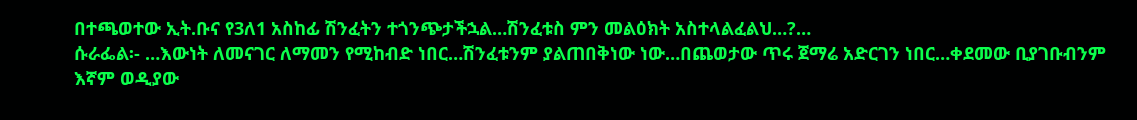በተጫወተው ኢት.ቡና የ3ለ1 አስከፊ ሽንፈትን ተጎንጭታችኋል…ሽንፈቱስ ምን መልዕክት አስተላልፈልህ…?…
ሱራፌል፡- …እውነት ለመናገር ለማመን የሚከብድ ነበር…ሽንፈቱንም ያልጠበቅነው ነው…በጨወታው ጥሩ ጀማሬ አድርገን ነበር…ቀደመው ቢያገቡብንም እኛም ወዲያው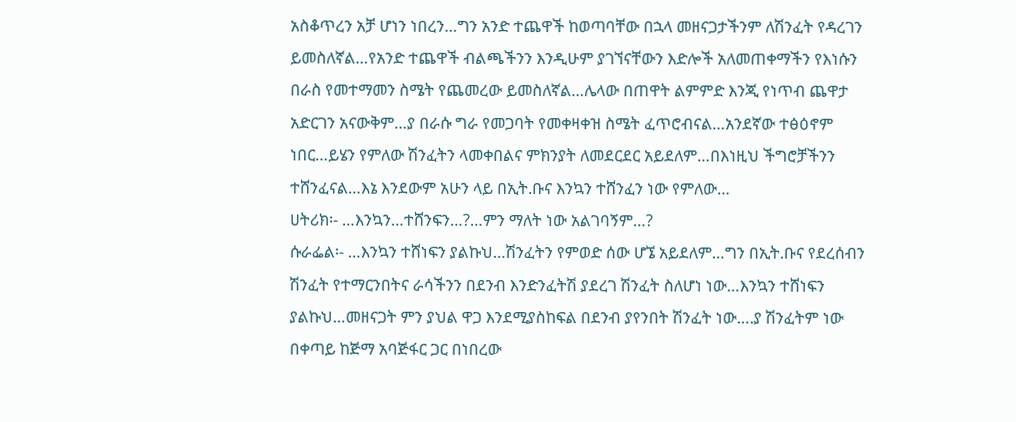አስቆጥረን አቻ ሆነን ነበረን…ግን አንድ ተጨዋች ከወጣባቸው በኋላ መዘናጋታችንም ለሽንፈት የዳረገን ይመስለኛል…የአንድ ተጨዋች ብልጫችንን እንዲሁም ያገኘናቸውን እድሎች አለመጠቀማችን የእነሱን በራስ የመተማመን ስሜት የጨመረው ይመስለኛል…ሌላው በጠዋት ልምምድ እንጂ የነጥብ ጨዋታ አድርገን አናውቅም…ያ በራሱ ግራ የመጋባት የመቀዛቀዝ ስሜት ፈጥሮብናል…አንደኛው ተፅዕኖም ነበር…ይሄን የምለው ሽንፈትን ላመቀበልና ምክንያት ለመደርደር አይደለም…በእነዚህ ችግሮቻችንን ተሸንፈናል…እኔ እንደውም አሁን ላይ በኢት.ቡና እንኳን ተሸንፈን ነው የምለው…
ሀትሪክ፡- …እንኳን…ተሸንፍን…?…ምን ማለት ነው አልገባኝም…?
ሱራፌል፡- …እንኳን ተሸነፍን ያልኩህ…ሽንፈትን የምወድ ሰው ሆኜ አይደለም…ግን በኢት.ቡና የደረሰብን ሽንፈት የተማርንበትና ራሳችንን በደንብ እንድንፈትሽ ያደረገ ሽንፈት ስለሆነ ነው…እንኳን ተሸነፍን ያልኩህ…መዘናጋት ምን ያህል ዋጋ እንደሚያስከፍል በደንብ ያየንበት ሽንፈት ነው….ያ ሽንፈትም ነው በቀጣይ ከጅማ አባጅፋር ጋር በነበረው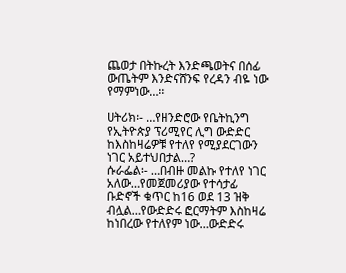ጨወታ በትኩረት እንድጫወትና በሰፊ ውጤትም እንድናሸንፍ የረዳን ብዬ ነው የማምነው…፡፡

ሀትሪክ፡- …የዘንድሮው የቤትኪንግ የኢትዮጵያ ፕሪሚየር ሊግ ውድድር ከእስከዛሬዎቹ የተለየ የሚያደርገውን ነገር አይተህበታል…?
ሱራፌል፡- …በብዙ መልኩ የተለየ ነገር አለው…የመጀመሪያው የተሳታፊ ቡድኖች ቁጥር ከ16 ወደ 13 ዝቅ ብሏል…የውድድሩ ፎርማትም እስከዛሬ ከነበረው የተለየም ነው…ውድድሩ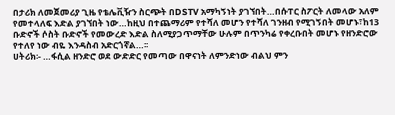በታሪክ ለመጀመሪያ ጊዜ የቴሌቪዥን ስርጭት በDSTV አማካኝነት ያገኘበት…በሱፐር ስፖርት ለመላው አለም የመተላለፍ እድል ያገኘበት ነው…ከዚህ በተጨማሪም የተሻለ መሆን የተሻለ ገንዘብ የሚገኝበት መሆኑ፣ከ13 ቡድኖች ሶስት ቡድኖች የመውረድ እድል ስለሚያጋጥማቸው ሁሉም በጥንካሬ የቀረቡበት መሆኑ የዘንድሮው የተለየ ነው ብዬ እንዳስብ አድርጎኛል…፡፡
ሀትሪክ፡- …ፋሲል ዘንድሮ ወደ ውድድር የመጣው በዋናነት ለምንድነው ብልህ ምን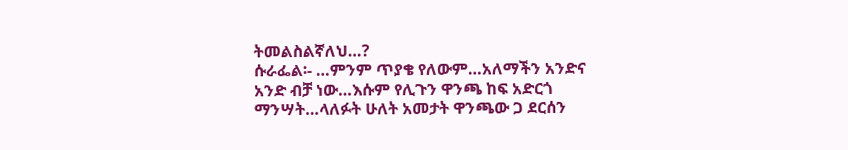ትመልስልኛለህ…?
ሱራፌል፡- …ምንም ጥያቄ የለውም…አለማችን አንድና አንድ ብቻ ነው…እሱም የሊጉን ዋንጫ ከፍ አድርጎ ማንሣት…ላለፉት ሁለት አመታት ዋንጫው ጋ ደርሰን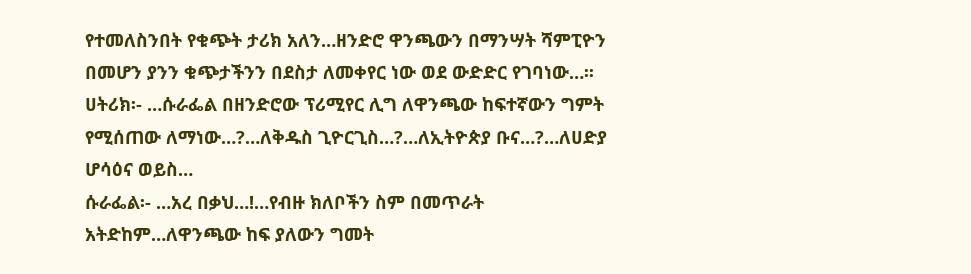የተመለስንበት የቁጭት ታሪክ አለን…ዘንድሮ ዋንጫውን በማንሣት ሻምፒዮን በመሆን ያንን ቁጭታችንን በደስታ ለመቀየር ነው ወደ ውድድር የገባነው…፡፡
ሀትሪክ፡- …ሱራፌል በዘንድሮው ፕሪሚየር ሊግ ለዋንጫው ከፍተኛውን ግምት የሚሰጠው ለማነው…?…ለቅዱስ ጊዮርጊስ…?…ለኢትዮጵያ ቡና…?…ለሀድያ ሆሳዕና ወይስ…
ሱራፌል፡- …አረ በቃህ…!…የብዙ ክለቦችን ስም በመጥራት አትድከም…ለዋንጫው ከፍ ያለውን ግመት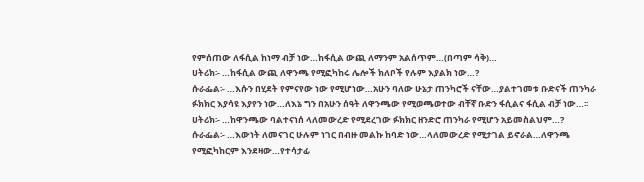የምሰጠው ለፋሲል ከነማ ብቻ ነው…ከፋሲል ውጪ ለማንም አልሰጥም…(በጣም ሳቅ)…
ሀትሪክ፡- …ከፋሲል ውጪ ለዋንጫ የሚፎካከሩ ሌሎች ክለቦች የሉም እያልክ ነው…?
ሱራፌል፡- …እሱን በሂደት የምናየው ነው የሚሆነው…አሁን ባለው ሁኔታ ጠንካሮች ናቸው…ያልተገመቱ ቡድናች ጠንካራ ፉክክር እያሳዩ እያየን ነው…ለእኔ ግን በአሁን ሰዓት ለዋንጫው የሚወጫወተው ብቸኛ ቡድን ፋሲልና ፋሲል ብቻ ነው…፡፡
ሀትሪክ፡- …ከዋንጫው ባልተናነሰ ላለመውረድ የሚደረገው ፉክክር ዘንድሮ ጠንካራ የሚሆን አይመስልህም…?
ሱራፌል፡- …እውነት ለመናገር ሁሉም ነገር በብዙ መልኩ ከባድ ነው…ላለመውረድ የሚታገል ይኖራል…ለዋንጫ የሚፎካከርም እንደዛው…የተሳታፊ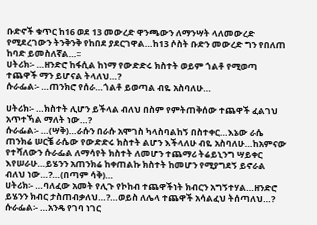ቡድኖች ቁጥር ከ16 ወደ 13 መውረድ ዋንጫውን ለማንሣት ላለመውረድ የሚደረገውን ትንቅንቅ የከበደ ያደርገዋል…ከ13 ሶስት ቡድን መውረድ ግን የበለጠ ከባድ ይመስለኛል…፡፡
ሀትሪክ፡- …ዘንድሮ ከፋሲል ከነማ የውድድሩ ክስተት ወይም ጎልቶ የሚወጣ ተጨዋች ማን ይሆናል ትላለህ…?
ሱራፌል፡- …ጠንክሮ የሰራ…ጎልቶ ይወጣል ብዬ አስባለሁ…

ሀትሪክ፡- …ክስተት ሊሆን ይችላል ብለህ በስም የምትጠቅሰው ተጨዋች ፈልገህ አጥተኻል ማለት ነው…?
ሱራፌል፡- …(ሣቅ)…ራሱን በራሱ አሞገስ ካላስባልከኝ በስተቀር…እኔው ራሴ ጠንክሬ ሠርቼ ራሴው የውድድሩ ክስተት ልሆን እችላለሁ ብዬ አስባለሁ…ከአምናው የተሻለውን ሱራፌል ለማሳየት ክስተት ለመሆን ተጨማሪ ትሬይኒንግ ሣይቀር እየሠራሁ…ይሄንን አጠንክሬ ከቀጠልኩ ክስተት ከመሆን የሚያግደኝ ይኖራል ብለህ ነው…?…(በጣም ሳቅ)…
ሀትሪክ፡- …ባለፈው አመት የሊጉ የኮከብ ተጨዋችነት ክብርን አግኝተሃል…ዘንድሮ ይሄንን ክብር ታስጠብቃለህ…?…ወይስ ለሌላ ተጨዋች አሳልፈህ ትሰጣለህ…?
ሱራፌል፡- …አንዴ የገባ ነገር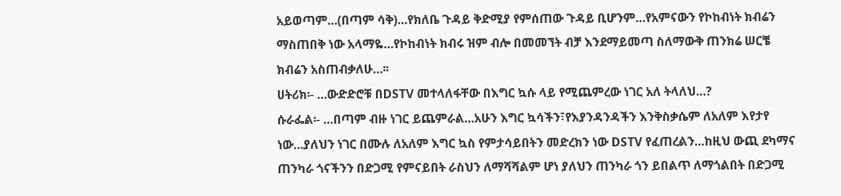አይወጣም…(በጣም ሳቅ)…የክለቤ ጉዳይ ቅድሚያ የምሰጠው ጉዳይ ቢሆንም…የአምናውን የኮከብነት ክብሬን ማስጠበቅ ነው አላማዬ…የኮከብነት ክብሩ ዝም ብሎ በመመኘት ብቻ እንደማይመጣ ስለማውቅ ጠንክሬ ሠርቼ ክብሬን አስጠብቃለሁ…፡፡
ሀትሪክ፡- …ውድድሮቹ በDSTV መተላለፋቸው በእግር ኳሱ ላይ የሚጨምረው ነገር አለ ትላለህ…?
ሱራፌል፡- …በጣም ብዙ ነገር ይጨምራል…አሁን እግር ኳሳችን፣የእያንዳንዳችን እንቅስቃሴም ለአለም እየታየ ነው…ያለህን ነገር በሙሉ ለአለም እግር ኳስ የምታሳይበትን መድረክን ነው DSTV የፈጠረልን…ከዚህ ውጪ ደካማና ጠንካራ ጎናችንን በድጋሚ የምናይበት ራስህን ለማሻሻልም ሆነ ያለህን ጠንካራ ጎን ይበልጥ ለማጎልበት በድጋሚ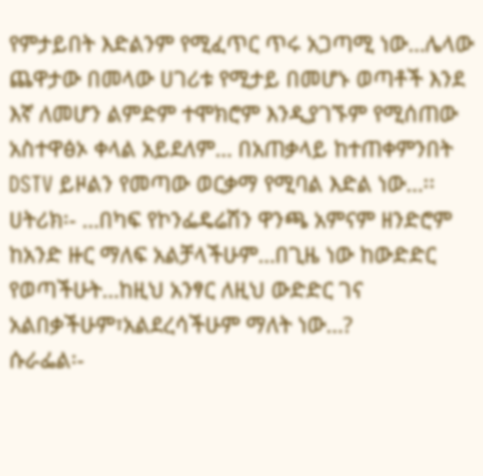የምታይበት እድልንም የሚፈጥር ጥሩ አጋጣሚ ነው…ሌላው ጨዋታው በመላው ሀገሪቱ የሚታይ በመሆኑ ወጣቶች እንደ እኛ ለመሆን ልምድም ተሞክሮም እንዲያገኙም የሚሰጠው አስተዋፅኦ ቀላል አይደለም… በአጠቃላይ ከተጠቀምንበት DSTV ይዞልን የመጣው ወርቃማ የሚባል እድል ነው…፡፡
ሀትሪክ፡- …በካፍ የኮንፌዴሬሽን ዋንጫ አምናም ዘንድሮም ከአንድ ዙር ማለፍ አልቻላችሁም…በጊዜ ነው ከውድድር የወጣችሁት…ከዚህ አንፃር ለዚህ ውድድር ገና አልበቃችሁም፣አልደረሳችሁም ማለት ነው…?
ሱራፌል፡-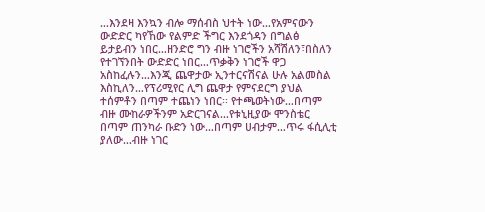…እንደዛ እንኳን ብሎ ማሰብስ ህተት ነው…የአምናውን ውድድር ካየኸው የልምድ ችግር እንደጎዳን በግልፅ ይታይብን ነበር…ዘንድሮ ግን ብዙ ነገሮችን አሻሽለን፣በስለን የተገኘንበት ውድድር ነበር…ጥቃቅን ነገሮች ዋጋ አስከፈሉን…እንጂ ጨዋታው ኢንተርናሽናል ሁሉ አልመስል እስኪለን…የፕሪሚየር ሊግ ጨዋታ የምናደርግ ያህል ተሰምቶን በጣም ተጨነን ነበር፡፡ የተጫወትነው…በጣም ብዙ ሙከራዎችንም አድርገናል…የቱኒዚያው ሞንስቴር በጣም ጠንካራ ቡድን ነው…በጣም ሀብታም…ጥሩ ፋሲሊቲ ያለው…ብዙ ነገር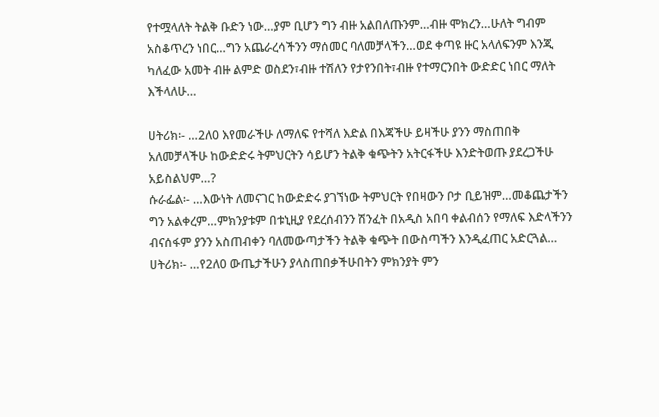የተሟላለት ትልቅ ቡድን ነው…ያም ቢሆን ግን ብዙ አልበለጡንም…ብዙ ሞክረን…ሁለት ግብም አስቆጥረን ነበር…ግን አጨራረሳችንን ማሰመር ባለመቻላችን…ወደ ቀጣዩ ዙር አላለፍንም እንጂ ካለፈው አመት ብዙ ልምድ ወስደን፣ብዙ ተሽለን የታየንበት፣ብዙ የተማርንበት ውድድር ነበር ማለት እችላለሁ…

ሀትሪክ፡- …2ለ0 እየመራችሁ ለማለፍ የተሻለ እድል በእጃችሁ ይዛችሁ ያንን ማስጠበቅ አለመቻላችሁ ከውድድሩ ትምህርትን ሳይሆን ትልቅ ቁጭትን አትርፋችሁ እንድትወጡ ያደረጋችሁ አይስልህም…?
ሱራፌል፡- …እውነት ለመናገር ከውድድሩ ያገኘነው ትምህርት የበዛውን ቦታ ቢይዝም…መቆጨታችን ግን አልቀረም…ምክንያቱም በቱኒዚያ የደረሰብንን ሽንፈት በአዲስ አበባ ቀልብሰን የማለፍ እድላችንን ብናሰፋም ያንን አስጠብቀን ባለመውጣታችን ትልቅ ቁጭት በውስጣችን እንዲፈጠር አድርጓል…
ሀትሪክ፡- …የ2ለ0 ውጤታችሁን ያላስጠበቃችሁበትን ምክንያት ምን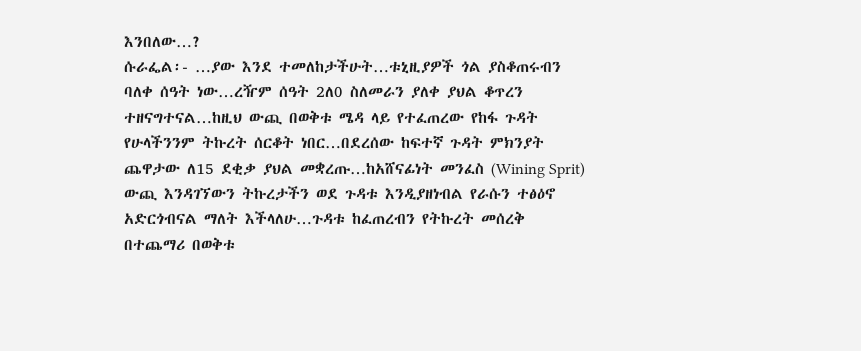እንበለው…?
ሱራፌል፡- …ያው እንደ ተመለከታችሁት…ቱኒዚያዎች ጎል ያስቆጠሩብን ባለቀ ሰዓት ነው…ረዥም ሰዓት 2ለ0 ስለመራን ያለቀ ያህል ቆጥረን ተዘናግተናል…ከዚህ ውጪ በወቅቱ ሜዳ ላይ የተፈጠረው የከፋ ጉዳት የሁላችንንም ትኩረት ሰርቆት ነበር…በደረሰው ከፍተኛ ጉዳት ምክንያት ጨዋታው ለ15 ደቂቃ ያህል መቋረጡ…ከአሸናፊነት መንፈስ (Wining Sprit) ውጪ እንዳገኘውን ትኩረታችን ወደ ጉዳቱ እንዲያዘነብል የራሱን ተፅዕኖ አድርጎብናል ማለት እችላለሁ…ጉዳቱ ከፈጠረብን የትኩረት መሰረቅ በተጨማሪ በወቅቱ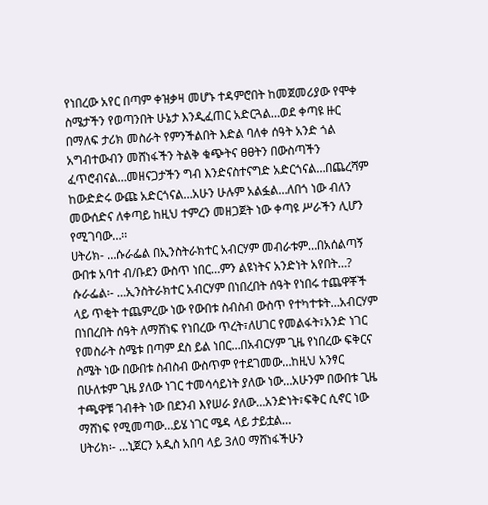የነበረው አየር በጣም ቀዝቃዛ መሆኑ ተዳምሮበት ከመጀመሪያው የሞቀ ስሜታችን የወጣንበት ሁኔታ እንዲፈጠር አድርጓል…ወደ ቀጣዩ ዙር በማለፍ ታሪክ መስራት የምንችልበት እድል ባለቀ ሰዓት አንድ ጎል አግብተውብን መሸነፋችን ትልቅ ቁጭትና ፀፀትን በውስጣችን ፈጥሮብናል…መዘናጋታችን ግብ እንድናስተናግድ አድርጎናል…በጨረሻም ከውድድሩ ውጩ አድርጎናል…አሁን ሁሉም አልፏል…ለበጎ ነው ብለን መውሰድና ለቀጣይ ከዚህ ተምረን መዘጋጀት ነው ቀጣዩ ሥራችን ሊሆን የሚገባው…፡፡
ሀትሪክ- …ሱራፌል በኢንስትራክተር አብርሃም መብራቱም…በአሰልጣኝ ውበቱ አባተ ብ/ቡደን ውስጥ ነበር…ምን ልዩነትና አንድነት አየበት…?
ሱራፌል፡- …ኢንስትራክተር አብርሃም በነበረበት ሰዓት የነበሩ ተጨዋቾች ላይ ጥቂት ተጨምረው ነው የውበቱ ስብስብ ውስጥ የተካተቱት…አብርሃም በነበረበት ሰዓት ለማሸነፍ የነበረው ጥረት፣ለሀገር የመልፋት፣አንድ ነገር የመስራት ስሜቱ በጣም ደስ ይል ነበር…በአብርሃም ጊዜ የነበረው ፍቅርና ስሜት ነው በውበቱ ስብስብ ውስጥም የተደገመው…ከዚህ አንፃር በሁለቱም ጊዜ ያለው ነገር ተመሳሳይነት ያለው ነው…አሁንም በውበቱ ጊዜ ተጫዋቹ ገብቶት ነው በደንብ እየሠራ ያለው…አንድነት፣ፍቅር ሲኖር ነው ማሸነፍ የሚመጣው…ይሄ ነገር ሜዳ ላይ ታይቷል…
ሀትሪክ፡- …ኒጀርን አዲስ አበባ ላይ 3ለ0 ማሸነፋችሁን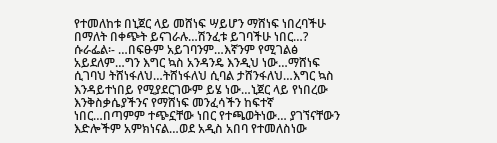የተመለከቱ በኒጀር ላይ መሸነፍ ሣይሆን ማሸነፍ ነበረባችሁ በማለት በቀጭት ይናገራሉ…ሽንፈቱ ይገባችሁ ነበር…?
ሱራፌል፡- …በፍፁም አይገባንም…እኛንም የሚገልፅ አይደለም…ግን እግር ኳስ አንዳንዴ እንዲህ ነው…ማሸነፍ ሲገባህ ትሸነፋለህ…ትሸነፋለህ ሲባል ታሸንፋለህ…እግር ኳስ እንዳይተነበይ የሚያደርገውም ይሄ ነው…ኒጀር ላይ የነበረው እንቅስቃሴያችንና የማሸነፍ መንፈሳችን ከፍተኛ ነበር…በጣምም ተጭኗቸው ነበር የተጫወትነው… ያገኘናቸውን እድሎችም አምክነናል…ወደ አዲስ አበባ የተመለስነው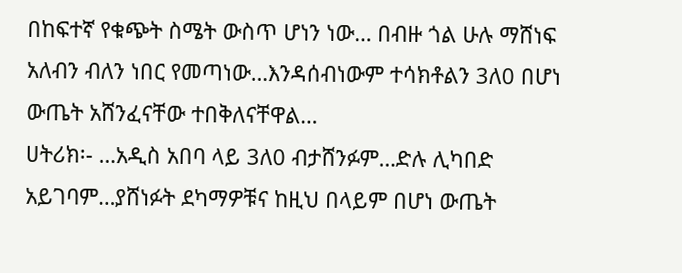በከፍተኛ የቁጭት ስሜት ውስጥ ሆነን ነው… በብዙ ጎል ሁሉ ማሸነፍ አለብን ብለን ነበር የመጣነው…እንዳሰብነውም ተሳክቶልን 3ለ0 በሆነ ውጤት አሸንፈናቸው ተበቅለናቸዋል…
ሀትሪክ፡- …አዲስ አበባ ላይ 3ለ0 ብታሸንፉም…ድሉ ሊካበድ አይገባም…ያሸነፉት ደካማዎቹና ከዚህ በላይም በሆነ ውጤት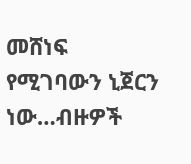መሸነፍ የሚገባውን ኒጀርን ነው…ብዙዎች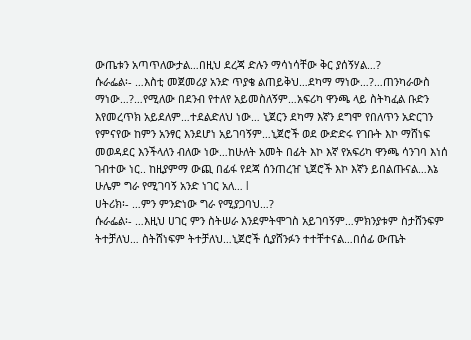ውጤቱን አጣጥለውታል…በዚህ ደረጃ ድሉን ማሳነሳቸው ቅር ያሰኝሃል…?
ሱራፌል፡- …እስቲ መጀመሪያ አንድ ጥያቄ ልጠይቅህ…ደካማ ማነው…?…ጠንካራውስ ማነው…?…የሚለው በደንብ የተለየ አይመስለኝም…አፍሪካ ዋንጫ ላይ ስትካፈል ቡድን እየመረጥክ አይደለም…ተደልድለህ ነው… ኒጀርን ደካማ እኛን ደግሞ የበለጥን አድርገን የምናየው ከምን አንፃር እንደሆነ አይገባኝም…ኒጀሮች ወደ ውድድሩ የገቡት እኮ ማሸነፍ መወዳደር እንችላለን ብለው ነው…ከሁለት አመት በፊት እኮ እኛ የአፍሪካ ዋንጫ ሳንገባ እነሰ ገብተው ነር.. ከዚያምማ ውጪ በፊፋ የደጃ ሰንጠረዠ ኒጀሮች እኮ እኛን ይበልጡናል…እኔ ሁሌም ግራ የሚገባኝ አንድ ነገር አለ… l
ሀትሪክ፡- …ምን ምንድነው ግራ የሚያጋባህ…?
ሱራፌል፡- …እዚህ ሀገር ምን ስትሠራ እንደምትሞገስ አይገባኝም…ምክንያቱም ስታሸንፍም ትተቻለህ… ስትሸነፍም ትተቻለህ…ኒጀሮች ሲያሸንፉን ተተቸተናል…በሰፊ ውጤት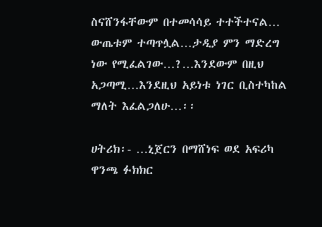ስናሸንፋቸውም በተመሳሳይ ተተችተናል… ውጤቱም ተጣጥሏል…ታዲያ ምን ማድረግ ነው የሚፈልገው…?…እንደውም በዚህ አጋጣሚ…እንደዚህ አይነቱ ነገር ቢስተካከል ማለት እፈልጋለሁ…፡፡

ሀትሪክ፡- …ኒጀርን በማሸነፍ ወደ አፍሪካ ዋንጫ ፉክክር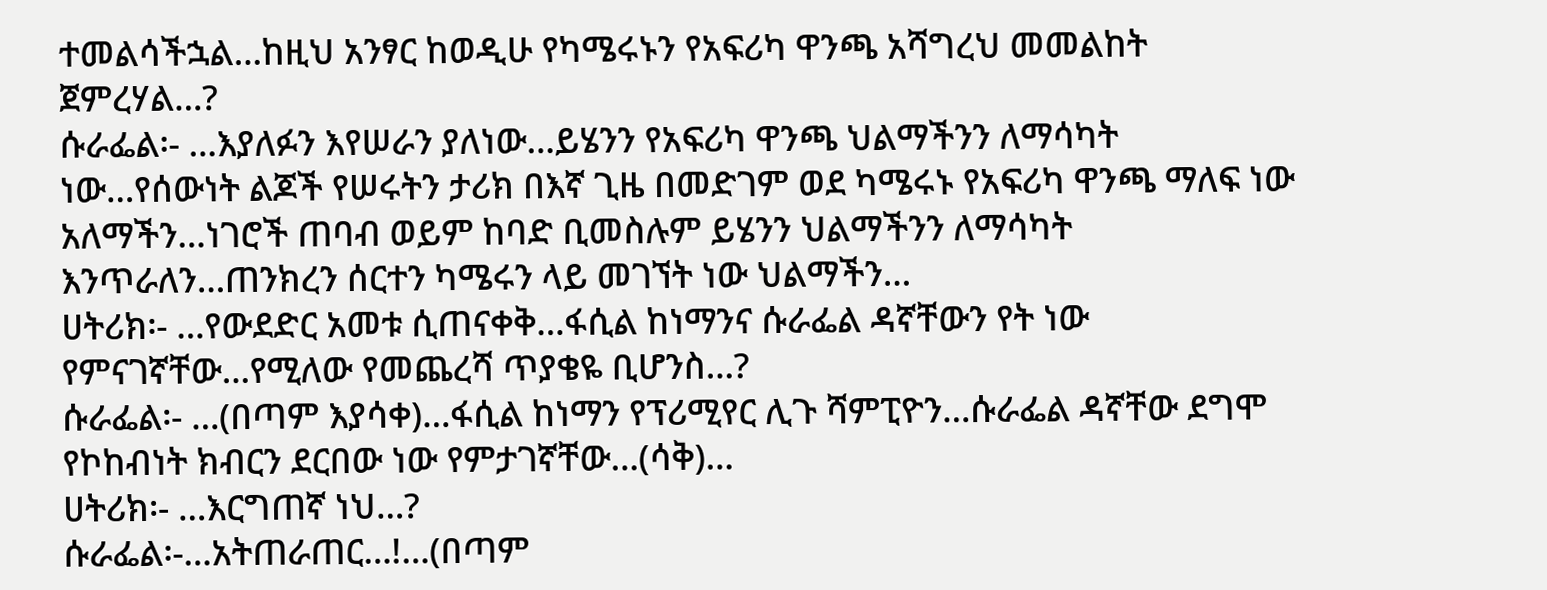ተመልሳችኋል…ከዚህ አንፃር ከወዲሁ የካሜሩኑን የአፍሪካ ዋንጫ አሻግረህ መመልከት ጀምረሃል…?
ሱራፌል፡- …እያለፉን እየሠራን ያለነው…ይሄንን የአፍሪካ ዋንጫ ህልማችንን ለማሳካት ነው…የሰውነት ልጆች የሠሩትን ታሪክ በእኛ ጊዜ በመድገም ወደ ካሜሩኑ የአፍሪካ ዋንጫ ማለፍ ነው አለማችን…ነገሮች ጠባብ ወይም ከባድ ቢመስሉም ይሄንን ህልማችንን ለማሳካት እንጥራለን…ጠንክረን ሰርተን ካሜሩን ላይ መገኘት ነው ህልማችን…
ሀትሪክ፡- …የውደድር አመቱ ሲጠናቀቅ…ፋሲል ከነማንና ሱራፌል ዳኛቸውን የት ነው የምናገኛቸው…የሚለው የመጨረሻ ጥያቄዬ ቢሆንስ…?
ሱራፌል፡- …(በጣም እያሳቀ)…ፋሲል ከነማን የፕሪሚየር ሊጉ ሻምፒዮን…ሱራፌል ዳኛቸው ደግሞ የኮከብነት ክብርን ደርበው ነው የምታገኛቸው…(ሳቅ)…
ሀትሪክ፡- …እርግጠኛ ነህ…?
ሱራፌል፡-…አትጠራጠር…!…(በጣም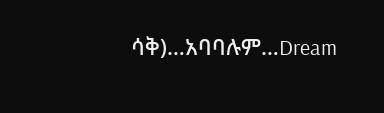ሳቅ)…አባባሉም…Dream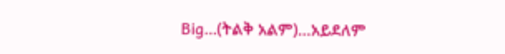Big…(ትልቅ አልም)…አይደለም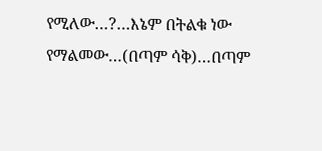የሚለው…?…እኔም በትልቁ ነው የማልመው…(በጣም ሳቅ)…በጣም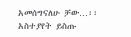አመሰግናለሁ ቻው…፡፡
አስተያየት ይስጡ